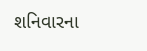શનિવારના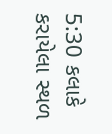5:30 કલાકે કરાયેલા સ્થળ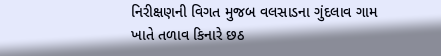નિરીક્ષણની વિગત મુજબ વલસાડના ગુંદલાવ ગામ ખાતે તળાવ કિનારે છઠ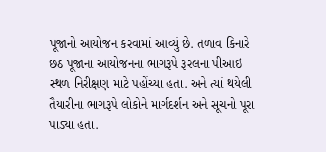પૂજાનો આયોજન કરવામાં આવ્યું છે. તળાવ કિનારે છઠ પૂજાના આયોજનના ભાગરૂપે રૂરલના પીઆઇ સ્થળ નિરીક્ષણ માટે પહોંચ્યા હતા. અને ત્યાં થયેલી તૈયારીના ભાગરૂપે લોકોને માર્ગદર્શન અને સૂચનો પૂરા પાડ્યા હતા.